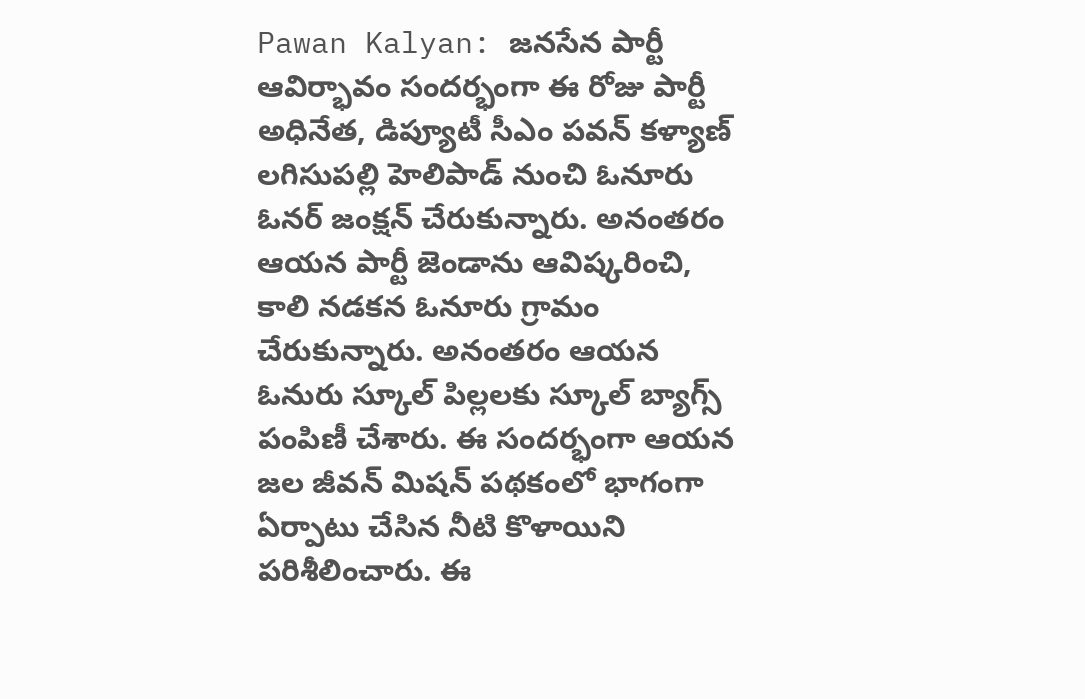Pawan Kalyan: జనసేన పార్టీ ఆవిర్భావం సందర్భంగా ఈ రోజు పార్టీ అధినేత, డిప్యూటీ సీఎం పవన్ కళ్యాణ్ లగిసుపల్లి హెలిపాడ్ నుంచి ఓనూరు ఓనర్ జంక్షన్ చేరుకున్నారు. అనంతరం ఆయన పార్టీ జెండాను ఆవిష్కరించి, కాలి నడకన ఓనూరు గ్రామం చేరుకున్నారు. అనంతరం ఆయన ఓనురు స్కూల్ పిల్లలకు స్కూల్ బ్యాగ్స్ పంపిణీ చేశారు. ఈ సందర్భంగా ఆయన జల జీవన్ మిషన్ పథకంలో భాగంగా ఏర్పాటు చేసిన నీటి కొళాయిని పరిశీలించారు. ఈ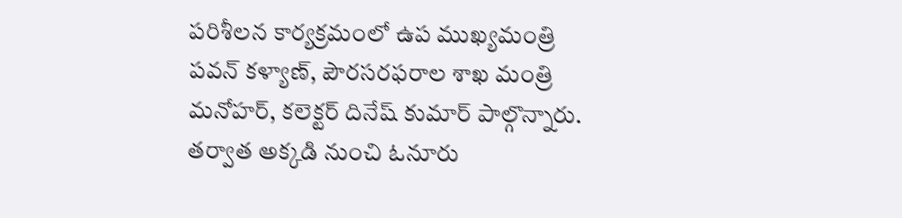పరిశీలన కార్యక్రమంలో ఉప ముఖ్యమంత్రి పవన్ కళ్యాణ్, పౌరసరఫరాల శాఖ మంత్రి మనోహర్, కలెక్టర్ దినేష్ కుమార్ పాల్గొన్నారు.
తర్వాత అక్కడి నుంచి ఓనూరు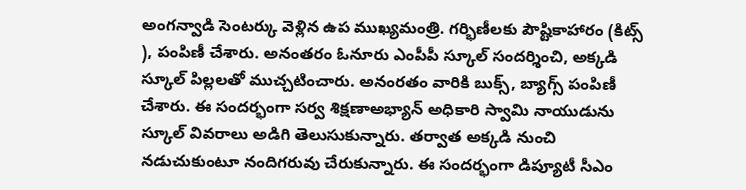అంగన్వాడి సెంటర్కు వెళ్లిన ఉప ముఖ్యమంత్రి. గర్భిణీలకు పౌష్టికాహారం (కిట్స్ ), పంపిణీ చేశారు. అనంతరం ఓనూరు ఎంపీపీ స్కూల్ సందర్శించి, అక్కడి స్కూల్ పిల్లలతో ముచ్చటించారు. అనంరతం వారికి బుక్స్, బ్యాగ్స్ పంపిణీ చేశారు. ఈ సందర్భంగా సర్వ శిక్షణాఅభ్యాన్ అధికారి స్వామి నాయుడును స్కూల్ వివరాలు అడిగి తెలుసుకున్నారు. తర్వాత అక్కడి నుంచి నడుచుకుంటూ నందిగరువు చేరుకున్నారు. ఈ సందర్భంగా డిప్యూటీ సీఎం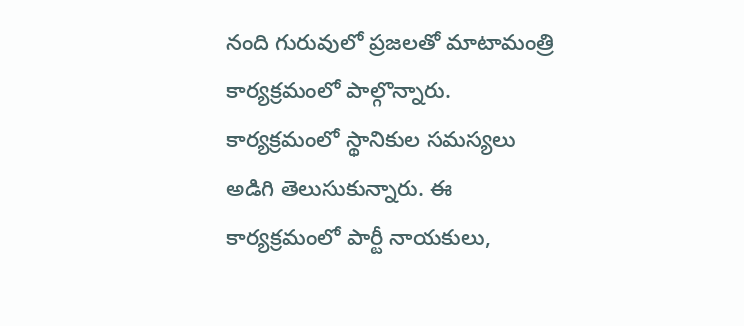నంది గురువులో ప్రజలతో మాటామంత్రి కార్యక్రమంలో పాల్గొన్నారు. కార్యక్రమంలో స్థానికుల సమస్యలు అడిగి తెలుసుకున్నారు. ఈ కార్యక్రమంలో పార్టీ నాయకులు,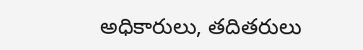అధికారులు, తదితరులు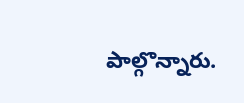పాల్గొన్నారు.